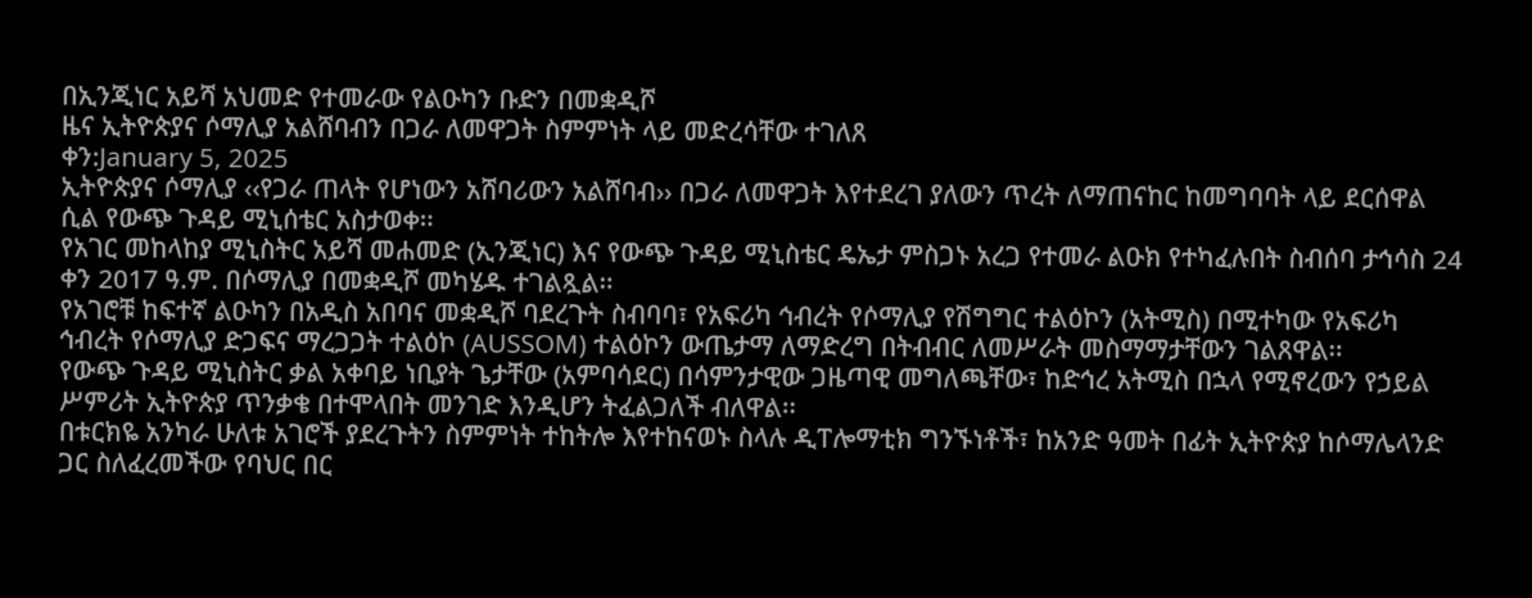በኢንጂነር አይሻ አህመድ የተመራው የልዑካን ቡድን በመቋዲሾ
ዜና ኢትዮጵያና ሶማሊያ አልሸባብን በጋራ ለመዋጋት ስምምነት ላይ መድረሳቸው ተገለጸ
ቀን:January 5, 2025
ኢትዮጵያና ሶማሊያ ‹‹የጋራ ጠላት የሆነውን አሸባሪውን አልሸባብ›› በጋራ ለመዋጋት እየተደረገ ያለውን ጥረት ለማጠናከር ከመግባባት ላይ ደርሰዋል ሲል የውጭ ጉዳይ ሚኒሰቴር አስታወቀ፡፡
የአገር መከላከያ ሚኒስትር አይሻ መሐመድ (ኢንጂነር) እና የውጭ ጉዳይ ሚኒስቴር ዴኤታ ምስጋኑ አረጋ የተመራ ልዑክ የተካፈሉበት ስብሰባ ታኅሳስ 24 ቀን 2017 ዓ.ም. በሶማሊያ በመቋዲሾ መካሄዱ ተገልጿል፡፡
የአገሮቹ ከፍተኛ ልዑካን በአዲስ አበባና መቋዲሾ ባደረጉት ስብባባ፣ የአፍሪካ ኅብረት የሶማሊያ የሽግግር ተልዕኮን (አትሚስ) በሚተካው የአፍሪካ ኅብረት የሶማሊያ ድጋፍና ማረጋጋት ተልዕኮ (AUSSOM) ተልዕኮን ውጤታማ ለማድረግ በትብብር ለመሥራት መስማማታቸውን ገልጸዋል፡፡
የውጭ ጉዳይ ሚኒስትር ቃል አቀባይ ነቢያት ጌታቸው (አምባሳደር) በሳምንታዊው ጋዜጣዊ መግለጫቸው፣ ከድኅረ አትሚስ በኋላ የሚኖረውን የኃይል ሥምሪት ኢትዮጵያ ጥንቃቄ በተሞላበት መንገድ እንዲሆን ትፈልጋለች ብለዋል፡፡
በቱርክዬ አንካራ ሁለቱ አገሮች ያደረጉትን ስምምነት ተከትሎ እየተከናወኑ ስላሉ ዲፐሎማቲክ ግንኙነቶች፣ ከአንድ ዓመት በፊት ኢትዮጵያ ከሶማሌላንድ ጋር ስለፈረመችው የባህር በር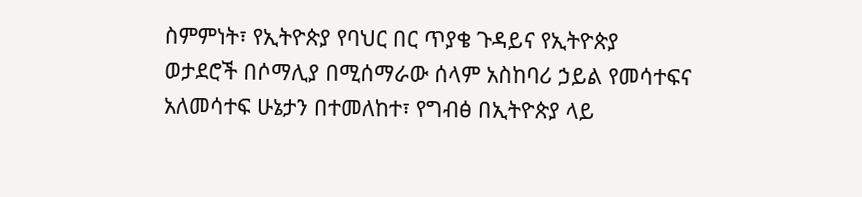ስምምነት፣ የኢትዮጵያ የባህር በር ጥያቄ ጉዳይና የኢትዮጵያ ወታደሮች በሶማሊያ በሚሰማራው ሰላም አስከባሪ ኃይል የመሳተፍና አለመሳተፍ ሁኔታን በተመለከተ፣ የግብፅ በኢትዮጵያ ላይ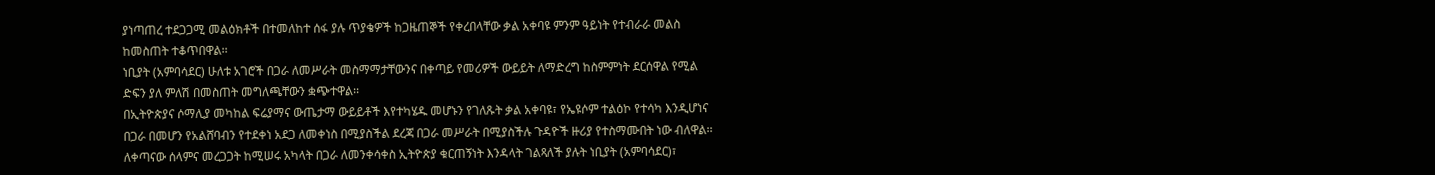ያነጣጠረ ተደጋጋሚ መልዕክቶች በተመለከተ ሰፋ ያሉ ጥያቄዎች ከጋዜጠኞች የቀረበላቸው ቃል አቀባዩ ምንም ዓይነት የተብራራ መልስ ከመስጠት ተቆጥበዋል፡፡
ነቢያት (አምባሳደር) ሁለቱ አገሮች በጋራ ለመሥራት መስማማታቸውንና በቀጣይ የመሪዎች ውይይት ለማድረግ ከስምምነት ደርሰዋል የሚል ድፍን ያለ ምለሽ በመስጠት መግለጫቸውን ቋጭተዋል፡፡
በኢትዮጵያና ሶማሊያ መካከል ፍሬያማና ውጤታማ ውይይቶች እየተካሄዱ መሆኑን የገለጹት ቃል አቀባዩ፣ የኤዩሶም ተልዕኮ የተሳካ እንዲሆነና በጋራ በመሆን የአልሸባብን የተደቀነ አደጋ ለመቀነስ በሚያስችል ደረጃ በጋራ መሥራት በሚያስችሉ ጉዳዮች ዙሪያ የተስማሙበት ነው ብለዋል፡፡
ለቀጣናው ሰላምና መረጋጋት ከሚሠሩ አካላት በጋራ ለመንቀሳቀስ ኢትዮጵያ ቁርጠኝነት እንዳላት ገልጻለች ያሉት ነቢያት (አምባሳደር)፣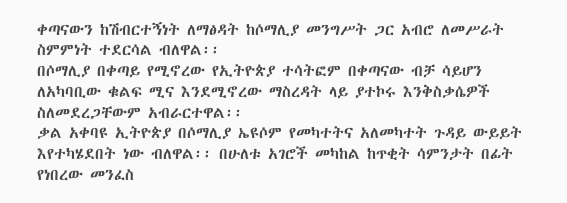ቀጣናውን ከሽብርተኝነት ለማፅዳት ከሶማሊያ መንግሥት ጋር አብሮ ለመሥራት ስምምነት ተደርሳል ብለዋል፡፡
በሶማሊያ በቀጣይ የሚኖረው የኢትዮጵያ ተሳትፎም በቀጣናው ብቻ ሳይሆን ለአካባቢው ቁልፍ ሚና እንደሚኖረው ማስረዳት ላይ ያተኮሩ እንቅስቃሴዎች ስለመደረጋቸውም አብራርተዋል፡፡
ቃል አቀባዩ ኢትዮጵያ በሶማሊያ ኤዩሶም የመካተትና አለመካተት ጉዳይ ውይይት እየተካሄደበት ነው ብለዋል፡፡ በሁለቱ አገሮች መካከል ከጥቂት ሳምንታት በፊት የነበረው መንፈስ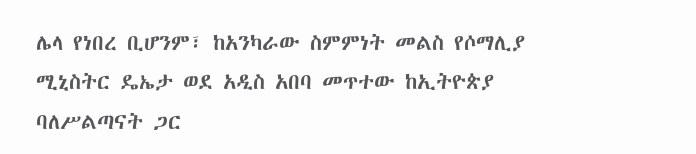ሌላ የነበረ ቢሆንም፣ ከአንካራው ስምምነት መልስ የሶማሊያ ሚኒስትር ዴኤታ ወደ አዲስ አበባ መጥተው ከኢትዮጵያ ባለሥልጣናት ጋር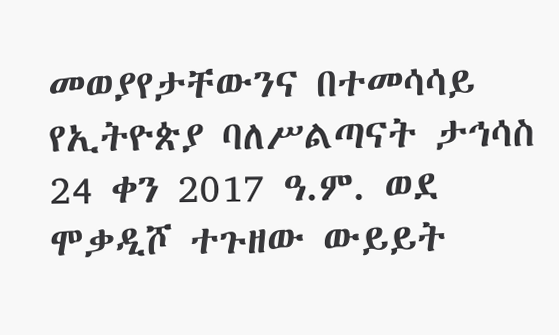መወያየታቸውንና በተመሳሳይ የኢትዮጵያ ባለሥልጣናት ታኅሳስ 24 ቀን 2017 ዓ.ም. ወደ ሞቃዲሾ ተጉዘው ውይይት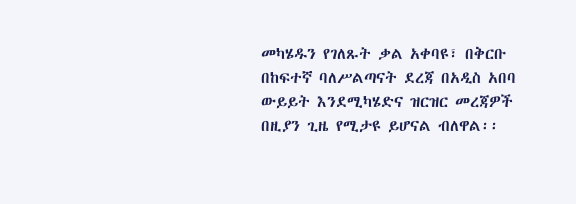መካሄዱን የገለጹት ቃል አቀባዩ፣ በቅርቡ በከፍተኛ ባለሥልጣናት ደረጃ በአዲስ አበባ ውይይት እንደሚካሄድና ዝርዝር መረጃዎች በዚያን ጊዜ የሚታዩ ይሆናል ብለዋል፡፡